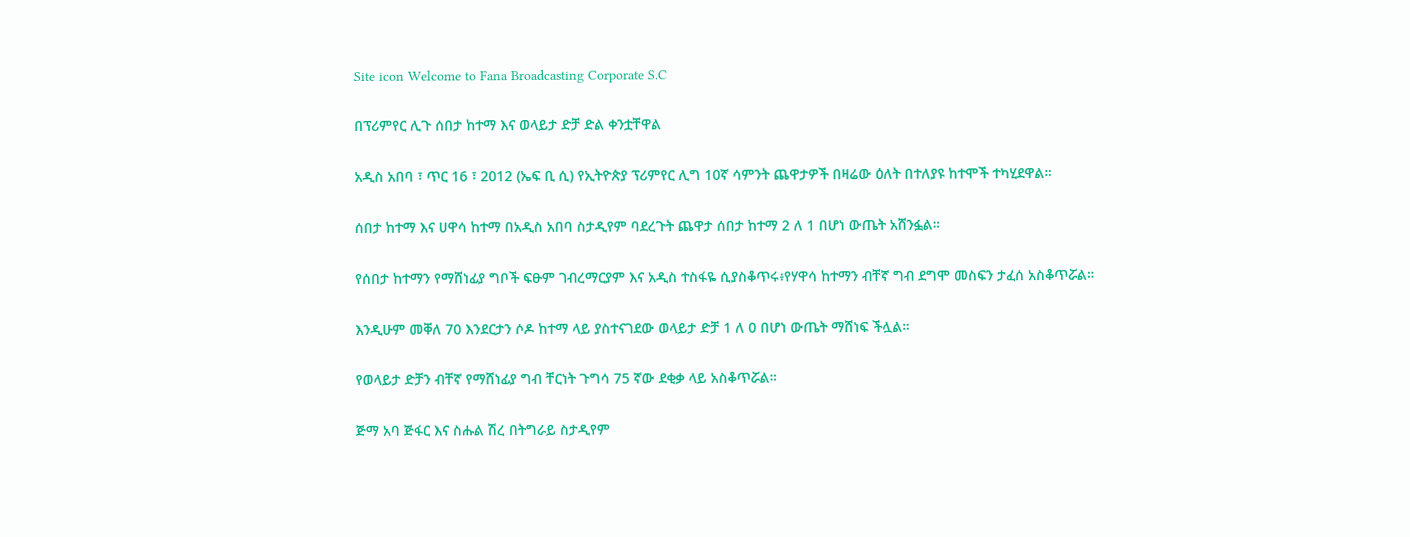Site icon Welcome to Fana Broadcasting Corporate S.C

በፕሪምየር ሊጉ ሰበታ ከተማ እና ወላይታ ድቻ ድል ቀንቷቸዋል

አዲስ አበባ ፣ ጥር 16 ፣ 2012 (ኤፍ ቢ ሲ) የኢትዮጵያ ፕሪምየር ሊግ 10ኛ ሳምንት ጨዋታዎች በዛሬው ዕለት በተለያዩ ከተሞች ተካሂደዋል።

ሰበታ ከተማ እና ሀዋሳ ከተማ በአዲስ አበባ ስታዲየም ባደረጉት ጨዋታ ሰበታ ከተማ 2 ለ 1 በሆነ ውጤት አሸንፏል።

የሰበታ ከተማን የማሸነፊያ ግቦች ፍፁም ገብረማርያም እና አዲስ ተስፋዬ ሲያስቆጥሩ፥የሃዋሳ ከተማን ብቸኛ ግብ ደግሞ መስፍን ታፈሰ አስቆጥሯል።

እንዲሁም መቐለ 70 እንደርታን ሶዶ ከተማ ላይ ያስተናገደው ወላይታ ድቻ 1 ለ 0 በሆነ ውጤት ማሸነፍ ችሏል።

የወላይታ ድቻን ብቸኛ የማሸነፊያ ግብ ቸርነት ጉግሳ 75 ኛው ደቂቃ ላይ አስቆጥሯል።

ጅማ አባ ጅፋር እና ስሑል ሽረ በትግራይ ስታዲየም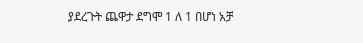ያደረጉት ጨዋታ ደግሞ 1 ለ 1 በሆነ አቻ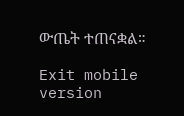ውጤት ተጠናቋል።

Exit mobile version